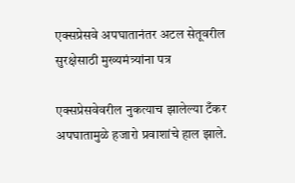एक्सप्रेसवे अपघातानंतर अटल सेतूवरील सुरक्षेसाठी मुख्यमंत्र्यांना पत्र

एक्सप्रेसवेवरील नुकत्याच झालेल्या टँकर अपघातामुळे हजारो प्रवाशांचे हाल झाले.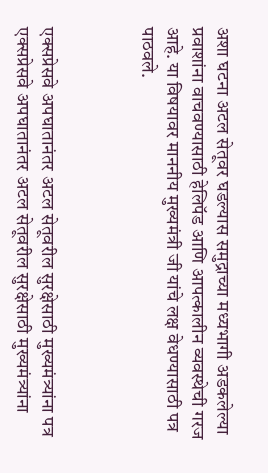अशा घटना अटल सेतूवर घडल्यास समुद्राच्या मध्यभागी अडकलेल्या प्रवाशांना वाचवण्यासाठी हेलिपॅड आणि आपत्कालीन व्यवस्थेची गरज आहे. या विषयावर माननीय मुख्यमंत्री जी यांचे लक्ष वेधण्यासाठी पत्र पाठवले.



एक्सप्रेसवे अपघातानंतर अटल सेतूवरील सुरक्षेसाठी मुख्यमंत्र्यांना पत्र एक्सप्रेसवे अपघातानंतर अटल सेतूवरील सुरक्षेसाठी मुख्यमंत्र्यांना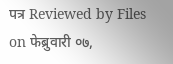पत्र Reviewed by Files on फेब्रुवारी ०७,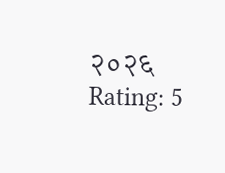२०२६ Rating: 5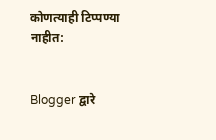कोणत्याही टिप्पण्‍या नाहीत:


Blogger द्वारे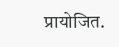प्रायोजित.